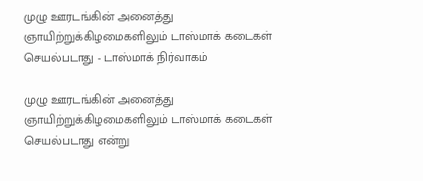முழு ஊரடங்கின் அனைத்து ஞாயிற்றுக்கிழமைகளிலும் டாஸ்மாக் கடைகள் செயல்படாது - டாஸ்மாக் நிர்வாகம்

முழு ஊரடங்கின் அனைத்து ஞாயிற்றுக்கிழமைகளிலும் டாஸ்மாக் கடைகள் செயல்படாது என்று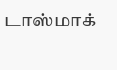டாஸ்மாக்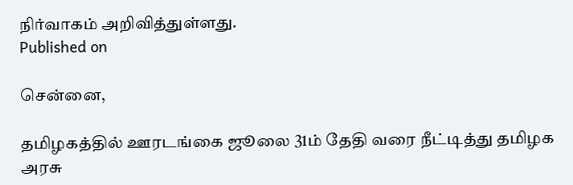நிர்வாகம் அறிவித்துள்ளது.
Published on

சென்னை,

தமிழகத்தில் ஊரடங்கை ஜூலை 31ம் தேதி வரை நீட்டித்து தமிழக அரசு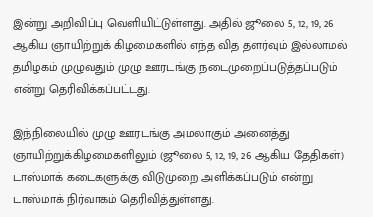இன்று அறிவிப்பு வெளியிட்டுள்ளது. அதில் ஜூலை 5, 12, 19, 26 ஆகிய ஞாயிற்றுக் கிழமைகளில் எந்த வித தளர்வும் இல்லாமல் தமிழகம் முழுவதும் முழு ஊரடங்கு நடைமுறைப்படுத்தப்படும் என்று தெரிவிக்கப்பட்டது.

இந்நிலையில் முழு ஊரடங்கு அமலாகும் அனைத்து ஞாயிற்றுக்கிழமைகளிலும் (ஜூலை 5, 12, 19, 26 ஆகிய தேதிகள்) டாஸ்மாக் கடைகளுக்கு விடுமுறை அளிக்கப்படும் என்று டாஸ்மாக் நிர்வாகம் தெரிவித்துள்ளது.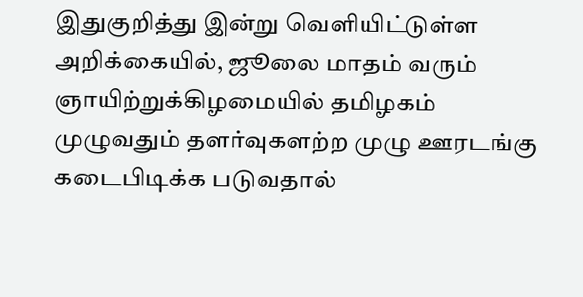இதுகுறித்து இன்று வெளியிட்டுள்ள அறிக்கையில், ஜூலை மாதம் வரும் ஞாயிற்றுக்கிழமையில் தமிழகம் முழுவதும் தளர்வுகளற்ற முழு ஊரடங்கு கடைபிடிக்க படுவதால்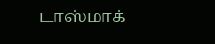டாஸ்மாக்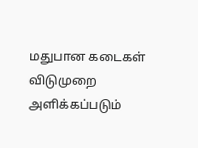மதுபான கடைகள் விடுமுறை அளிக்கப்படும்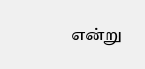என்று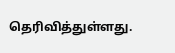தெரிவித்துள்ளது.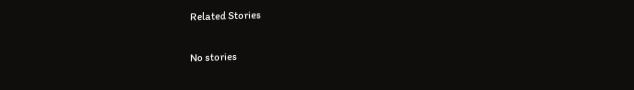Related Stories

No stories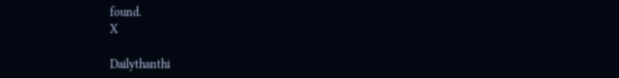found.
X

Dailythanthi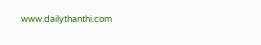www.dailythanthi.com